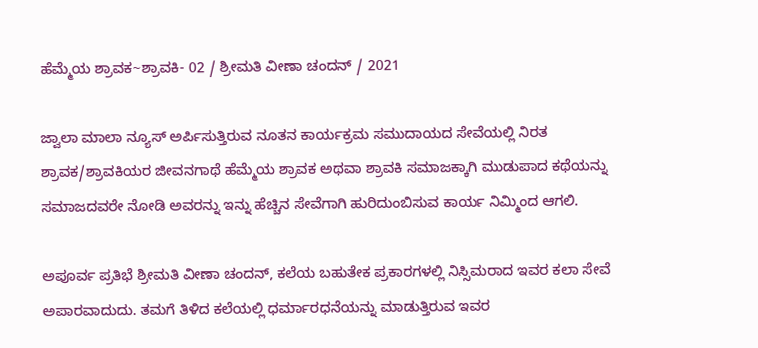ಹೆಮ್ಮೆಯ ಶ್ರಾವಕ~ಶ್ರಾವಕಿ- 02 / ಶ್ರೀಮತಿ ವೀಣಾ ಚಂದನ್ / 2021

ಜ್ವಾಲಾ ಮಾಲಾ ನ್ಯೂಸ್ ಅರ್ಪಿಸುತ್ತಿರುವ ನೂತನ ಕಾರ್ಯಕ್ರಮ ಸಮುದಾಯದ ಸೇವೆಯಲ್ಲಿ ನಿರತ ಶ್ರಾವಕ/ಶ್ರಾವಕಿಯರ ಜೀವನಗಾಥೆ ಹೆಮ್ಮೆಯ ಶ್ರಾವಕ ಅಥವಾ ಶ್ರಾವಕಿ ಸಮಾಜಕ್ಕಾಗಿ ಮುಡುಪಾದ ಕಥೆಯನ್ನು ಸಮಾಜದವರೇ ನೋಡಿ ಅವರನ್ನು ಇನ್ನು ಹೆಚ್ಚಿನ ಸೇವೆಗಾಗಿ ಹುರಿದುಂಬಿಸುವ ಕಾರ್ಯ ನಿಮ್ಮಿಂದ ಆಗಲಿ.

ಅಪೂರ್ವ ಪ್ರತಿಭೆ ಶ್ರೀಮತಿ ವೀಣಾ ಚಂದನ್, ಕಲೆಯ ಬಹುತೇಕ ಪ್ರಕಾರಗಳಲ್ಲಿ ನಿಸ್ಸಿಮರಾದ ಇವರ ಕಲಾ ಸೇವೆ ಅಪಾರವಾದುದು. ತಮಗೆ ತಿಳಿದ ಕಲೆಯಲ್ಲಿ ಧರ್ಮಾರಧನೆಯನ್ನು ಮಾಡುತ್ತಿರುವ ಇವರ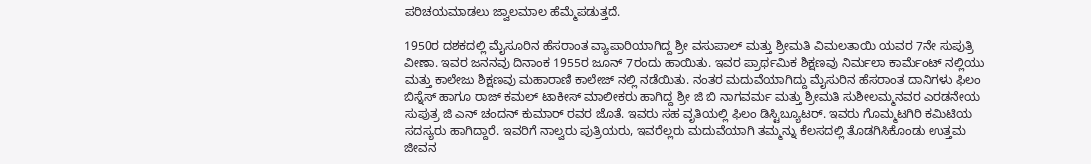ಪರಿಚಯಮಾಡಲು ಜ್ವಾಲಮಾಲ ಹೆಮ್ಮೆಪಡುತ್ತದೆ.

1950ರ ದಶಕದಲ್ಲಿ ಮೈಸೂರಿನ ಹೆಸರಾಂತ ವ್ಯಾಪಾರಿಯಾಗಿದ್ದ ಶ್ರೀ ವಸುಪಾಲ್ ಮತ್ತು ಶ್ರೀಮತಿ ವಿಮಲತಾಯಿ ಯವರ 7ನೇ ಸುಪುತ್ರಿ ವೀಣಾ. ಇವರ ಜನನವು ದಿನಾಂಕ 1955ರ ಜೂನ್ 7ರಂದು ಹಾಯಿತು. ಇವರ ಪ್ರಾರ್ಥಮಿಕ ಶಿಕ್ಷಣವು ನಿರ್ಮಲಾ ಕಾರ್ಮೆಂಟ್ ನಲ್ಲಿಯು ಮತ್ತು ಕಾಲೇಜು ಶಿಕ್ಷಣವು ಮಹಾರಾಣಿ ಕಾಲೇಜ್ ನಲ್ಲಿ ನಡೆಯಿತು. ನಂತರ ಮದುವೆಯಾಗಿದ್ದು ಮೈಸುರಿನ ಹೆಸರಾಂತ ದಾನಿಗಳು ಫಿಲಂ ಬಿಸ್ನೆಸ್ ಹಾಗೂ ರಾಜ್ ಕಮಲ್ ಟಾಕೀಸ್ ಮಾಲೀಕರು ಹಾಗಿದ್ದ ಶ್ರೀ ಜಿ ಬಿ ನಾಗವರ್ಮ ಮತ್ತು ಶ್ರೀಮತಿ ಸುಶೀಲಮ್ಮನವರ ಎರಡನೇಯ ಸುಪುತ್ರ ಜಿ ಎನ್ ಚಂದನ್ ಕುಮಾರ್ ರವರ ಜೊತೆ. ಇವರು ಸಹ ವೃತಿಯಲ್ಲಿ ಫಿಲಂ ಡಿಸ್ಟಿಬ್ಯೂಟರ್. ಇವರು ಗೊಮ್ಮಟಗಿರಿ ಕಮಿಟಿಯ ಸದಸ್ಯರು ಹಾಗಿದ್ದಾರೆ. ಇವರಿಗೆ ನಾಲ್ವರು ಪುತ್ರಿಯರು, ಇವರೆಲ್ಲರು ಮದುವೆಯಾಗಿ ತಮ್ಮನ್ನು ಕೆಲಸದಲ್ಲಿ ತೊಡಗಿಸಿಕೊಂಡು ಉತ್ತಮ ಜೀವನ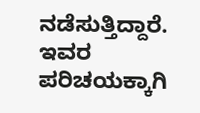ನಡೆಸುತ್ತಿದ್ದಾರೆ. ಇವರ ಪರಿಚಯಕ್ಕಾಗಿ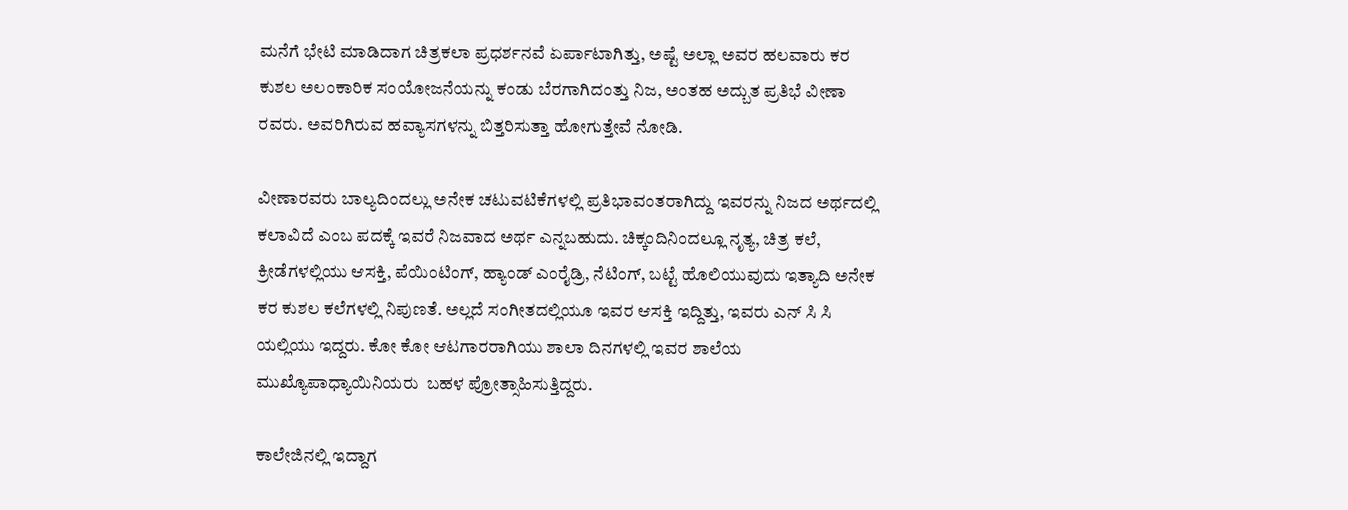ಮನೆಗೆ ಭೇಟಿ ಮಾಡಿದಾಗ ಚಿತ್ರಕಲಾ ಪ್ರಧರ್ಶನವೆ ಏರ್ಪಾಟಾಗಿತ್ತು, ಅಷ್ಟೆ ಅಲ್ಲಾ ಅವರ ಹಲವಾರು ಕರ ಕುಶಲ ಅಲಂಕಾರಿಕ ಸಂಯೋಜನೆಯನ್ನು ಕಂಡು ಬೆರಗಾಗಿದಂತ್ತು ನಿಜ, ಅಂತಹ ಅದ್ಬುತ ಪ್ರತಿಭೆ ವೀಣಾ ರವರು. ಅವರಿಗಿರುವ ಹವ್ಯಾಸಗಳನ್ನು ಬಿತ್ತರಿಸುತ್ತಾ ಹೋಗುತ್ತೇವೆ ನೋಡಿ.

ವೀಣಾರವರು ಬಾಲ್ಯದಿಂದಲ್ಲು ಅನೇಕ ಚಟುವಟಿಕೆಗಳಲ್ಲಿ ಪ್ರತಿಭಾವಂತರಾಗಿದ್ದು ಇವರನ್ನು ನಿಜದ ಅರ್ಥದಲ್ಲಿ ಕಲಾವಿದೆ ಎಂಬ ಪದಕ್ಕೆ ಇವರೆ ನಿಜವಾದ ಅರ್ಥ ಎನ್ನಬಹುದು. ಚಿಕ್ಕಂದಿನಿಂದಲ್ಲೂ ನೃತ್ಯ, ಚಿತ್ರ ಕಲೆ, ಕ್ರೀಡೆಗಳಲ್ಲಿಯು ಆಸಕ್ತಿ, ಪೆಯಿಂಟಿಂಗ್, ಹ್ಯಾಂಡ್ ಎಂರೈಡ್ರಿ, ನೆಟಿಂಗ್, ಬಟ್ಟೆ ಹೊಲಿಯುವುದು ಇತ್ಯಾದಿ ಅನೇಕ ಕರ ಕುಶಲ ಕಲೆಗಳಲ್ಲಿ ನಿಪುಣತೆ. ಅಲ್ಲದೆ ಸಂಗೀತದಲ್ಲಿಯೂ ಇವರ ಆಸಕ್ತಿ ಇದ್ದಿತ್ತು, ಇವರು ಎನ್ ಸಿ ಸಿ ಯಲ್ಲಿಯು ಇದ್ದರು. ಕೋ ಕೋ ಆಟಗಾರರಾಗಿಯು ಶಾಲಾ ದಿನಗಳಲ್ಲಿ ಇವರ ಶಾಲೆಯ ಮುಖ್ಯೊಪಾಧ್ಯಾಯಿನಿಯರು  ಬಹಳ ಪ್ರೋತ್ಸಾಹಿಸುತ್ತಿದ್ದರು.

ಕಾಲೇಜಿನಲ್ಲಿ ಇದ್ದಾಗ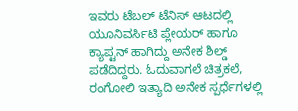ಇವರು ಟೆಬಲ್ ಟೆನಿಸ್ ಆಟದಲ್ಲಿ ಯೂನಿವರ್ಸಿಟಿ ಪ್ಲೇಯರ್ ಹಾಗೂ ಕ್ಯಾಪ್ಟನ್ ಹಾಗಿದ್ದು ಅನೇಕ ಶಿಲ್ಡ್ ಪಡೆದಿದ್ದರು. ಓದುವಾಗಲೆ ಚಿತ್ರಕಲೆ, ರಂಗೋಲಿ ಇತ್ಯಾದಿ ಅನೇಕ ಸ್ಪರ್ಧೆಗಳಲ್ಲಿ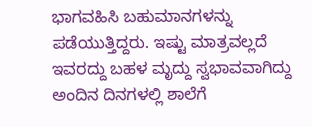ಭಾಗವಹಿಸಿ ಬಹುಮಾನಗಳನ್ನು ಪಡೆಯುತ್ತಿದ್ದರು. ಇಷ್ಟು ಮಾತ್ರವಲ್ಲದೆ ಇವರದ್ದು ಬಹಳ ಮೃದ್ದು ಸ್ವಭಾವವಾಗಿದ್ದು ಅಂದಿನ ದಿನಗಳಲ್ಲಿ ಶಾಲೆಗೆ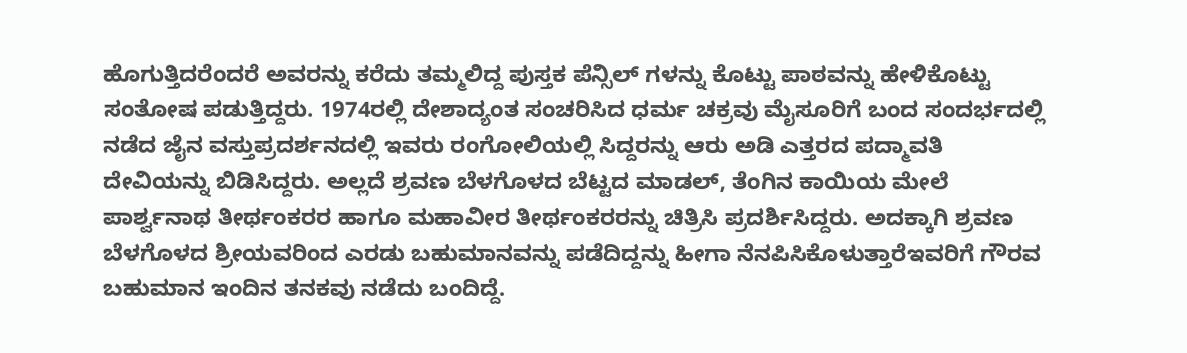ಹೊಗುತ್ತಿದರೆಂದರೆ ಅವರನ್ನು ಕರೆದು ತಮ್ಮಲಿದ್ದ ಪುಸ್ತಕ ಪೆನ್ಸಿಲ್ ಗಳನ್ನು ಕೊಟ್ಟು ಪಾಠವನ್ನು ಹೇಳಿಕೊಟ್ಟು ಸಂತೋಷ ಪಡುತ್ತಿದ್ದರು. 1974ರಲ್ಲಿ ದೇಶಾದ್ಯಂತ ಸಂಚರಿಸಿದ ಧರ್ಮ ಚಕ್ರವು ಮೈಸೂರಿಗೆ ಬಂದ ಸಂದರ್ಭದಲ್ಲಿ ನಡೆದ ಜೈನ ವಸ್ತುಪ್ರದರ್ಶನದಲ್ಲಿ ಇವರು ರಂಗೋಲಿಯಲ್ಲಿ ಸಿದ್ದರನ್ನು ಆರು ಅಡಿ ಎತ್ತರದ ಪದ್ಮಾವತಿ ದೇವಿಯನ್ನು ಬಿಡಿಸಿದ್ದರು. ಅಲ್ಲದೆ ಶ್ರವಣ ಬೆಳಗೊಳದ ಬೆಟ್ಟದ ಮಾಡಲ್, ತೆಂಗಿನ ಕಾಯಿಯ ಮೇಲೆ ಪಾರ್ಶ್ವನಾಥ ತೀರ್ಥಂಕರರ ಹಾಗೂ ಮಹಾವೀರ ತೀರ್ಥಂಕರರನ್ನು ಚಿತ್ರಿಸಿ ಪ್ರದರ್ಶಿಸಿದ್ದರು. ಅದಕ್ಕಾಗಿ ಶ್ರವಣ ಬೆಳಗೊಳದ ಶ್ರೀಯವರಿಂದ ಎರಡು ಬಹುಮಾನವನ್ನು ಪಡೆದಿದ್ದನ್ನು ಹೀಗಾ ನೆನಪಿಸಿಕೊಳುತ್ತಾರೆಇವರಿಗೆ ಗೌರವ
ಬಹುಮಾನ ಇಂದಿನ ತನಕವು ನಡೆದು ಬಂದಿದ್ದೆ.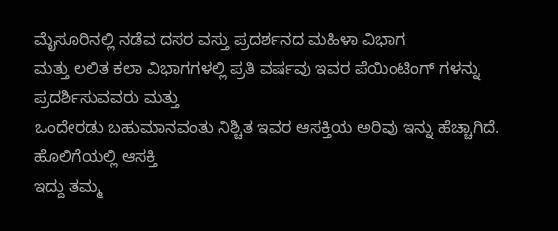ಮೈಸೂರಿನಲ್ಲಿ ನಡೆವ ದಸರ ವಸ್ತು ಪ್ರದರ್ಶನದ ಮಹಿಳಾ ವಿಭಾಗ
ಮತ್ತು ಲಲಿತ ಕಲಾ ವಿಭಾಗಗಳಲ್ಲಿ ಪ್ರತಿ ವರ್ಷವು ಇವರ ಪೆಯಿಂಟಿಂಗ್ ಗಳನ್ನು ಪ್ರದರ್ಶಿಸುವವರು ಮತ್ತು
ಒಂದೇರಡು ಬಹುಮಾನವಂತು ನಿಶ್ಚಿತ ಇವರ ಆಸಕ್ತಿಯ ಅರಿವು ಇನ್ನು ಹೆಚ್ಚಾಗಿದೆ. ಹೊಲಿಗೆಯಲ್ಲಿ ಆಸಕ್ತಿ
ಇದ್ದು ತಮ್ಮ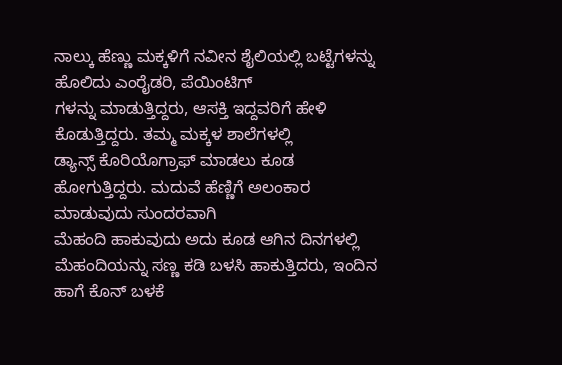ನಾಲ್ಕು ಹೆಣ್ಣು ಮಕ್ಕಳಿಗೆ ನವೀನ ಶೈಲಿಯಲ್ಲಿ ಬಟ್ಟೆಗಳನ್ನು ಹೊಲಿದು ಎಂರೈಡರಿ, ಪೆಯಿಂಟಿಗ್
ಗಳನ್ನು ಮಾಡುತ್ತಿದ್ದರು, ಆಸಕ್ತಿ ಇದ್ದವರಿಗೆ ಹೇಳಿ ಕೊಡುತ್ತಿದ್ದರು. ತಮ್ಮ ಮಕ್ಕಳ ಶಾಲೆಗಳಲ್ಲಿ
ಡ್ಯಾನ್ಸ್ ಕೊರಿಯೊಗ್ರಾಫ್ ಮಾಡಲು ಕೂಡ ಹೋಗುತ್ತಿದ್ದರು. ಮದುವೆ ಹೆಣ್ಣಿಗೆ ಅಲಂಕಾರ ಮಾಡುವುದು ಸುಂದರವಾಗಿ
ಮೆಹಂದಿ ಹಾಕುವುದು ಅದು ಕೂಡ ಆಗಿನ ದಿನಗಳಲ್ಲಿ ಮೆಹಂದಿಯನ್ನು ಸಣ್ಣ ಕಡಿ ಬಳಸಿ ಹಾಕುತ್ತಿದರು, ಇಂದಿನ
ಹಾಗೆ ಕೊನ್ ಬಳಕೆ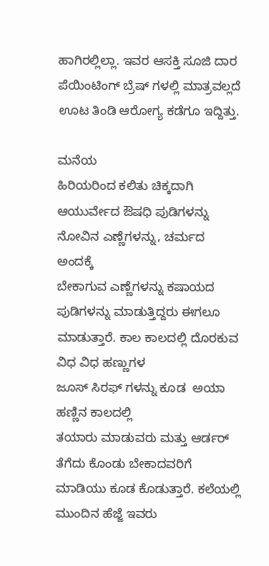ಹಾಗಿರಲ್ಲಿಲ್ಲಾ. ಇವರ ಆಸಕ್ತಿ ಸೂಜಿ ದಾರ ಪೆಯಿಂಟಿಂಗ್ ಬ್ರೆಷ್ ಗಳಲ್ಲಿ ಮಾತ್ರವಲ್ಲದೆ
ಊಟ ತಿಂಡಿ ಆರೋಗ್ಯ ಕಡೆಗೂ ಇದ್ದಿತ್ತು.

ಮನೆಯ
ಹಿರಿಯರಿಂದ ಕಲಿತು ಚಿಕ್ಕದಾಗಿ ಆಯುರ್ವೇದ ಔಷಧಿ ಪುಡಿಗಳನ್ನು ನೋವಿನ ಎಣ್ಣೆಗಳನ್ನು, ಚರ್ಮದ ಅಂದಕ್ಕೆ
ಬೇಕಾಗುವ ಎಣ್ಣೆಗಳನ್ನು ಕಷಾಯದ ಪುಡಿಗಳನ್ನು ಮಾಡುತ್ತಿದ್ದರು ಈಗಲೂ  ಮಾಡುತ್ತಾರೆ. ಕಾಲ ಕಾಲದಲ್ಲಿ ದೊರಕುವ ವಿಧ ವಿಧ ಹಣ್ಣುಗಳ
ಜೂಸ್ ಸಿರಫ್ ಗಳನ್ನು ಕೂಡ  ಅಯಾ ಹಣ್ಣಿನ ಕಾಲದಲ್ಲಿ
ತಯಾರು ಮಾಡುವರು ಮತ್ತು ಆರ್ಡರ್ ತೆಗೆದು ಕೊಂಡು ಬೇಕಾದವರಿಗೆ ಮಾಡಿಯು ಕೂಡ ಕೊಡುತ್ತಾರೆ. ಕಲೆಯಲ್ಲಿ
ಮುಂದಿನ ಹೆಜ್ಜೆ ಇವರು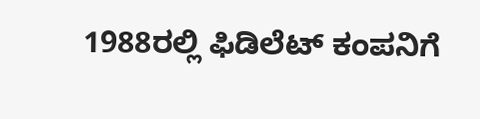1988ರಲ್ಲಿ ಫಿಡಿಲೆಟ್ ಕಂಪನಿಗೆ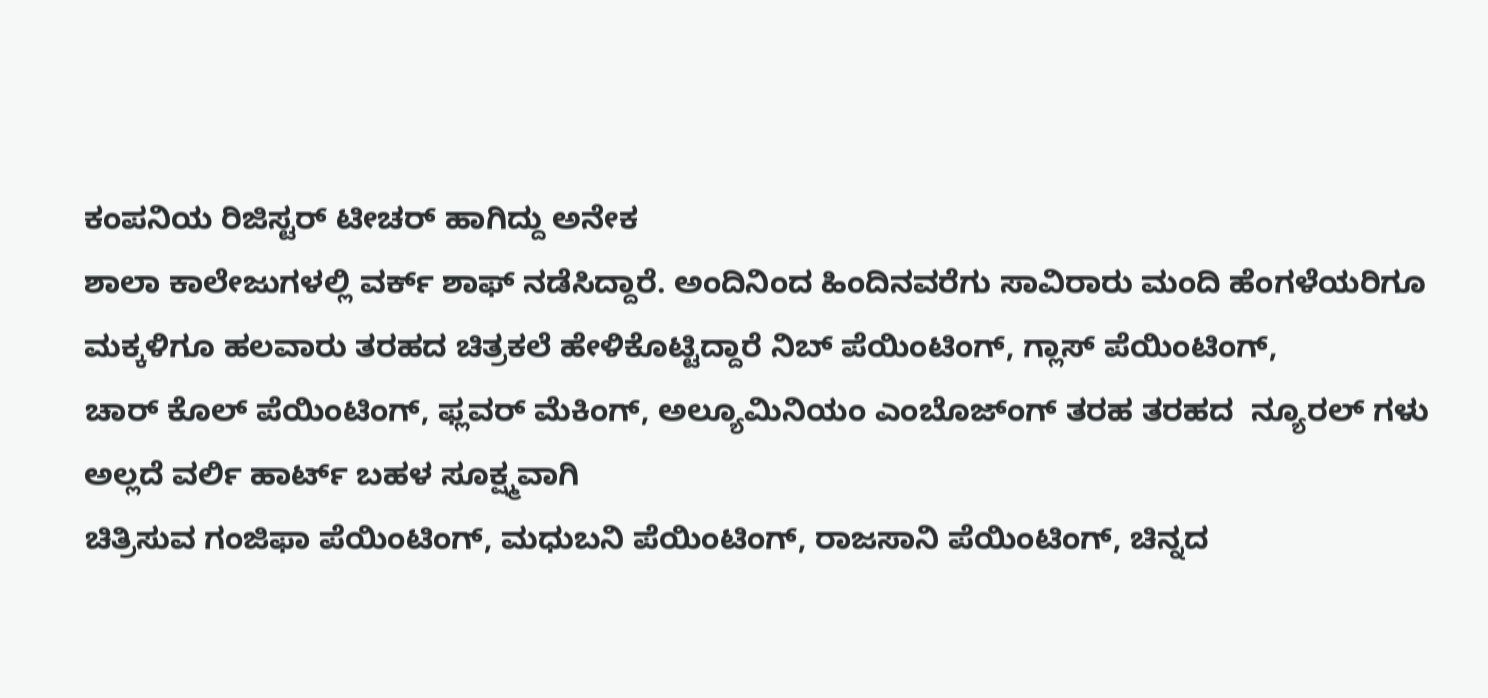ಕಂಪನಿಯ ರಿಜಿಸ್ಟರ್ ಟೀಚರ್ ಹಾಗಿದ್ದು ಅನೇಕ
ಶಾಲಾ ಕಾಲೇಜುಗಳಲ್ಲಿ ವರ್ಕ್ ಶಾಫ್ ನಡೆಸಿದ್ದಾರೆ. ಅಂದಿನಿಂದ ಹಿಂದಿನವರೆಗು ಸಾವಿರಾರು ಮಂದಿ ಹೆಂಗಳೆಯರಿಗೂ
ಮಕ್ಕಳಿಗೂ ಹಲವಾರು ತರಹದ ಚಿತ್ರಕಲೆ ಹೇಳಿಕೊಟ್ಟಿದ್ದಾರೆ ನಿಬ್ ಪೆಯಿಂಟಿಂಗ್, ಗ್ಲಾಸ್ ಪೆಯಿಂಟಿಂಗ್,
ಚಾರ್ ಕೊಲ್ ಪೆಯಿಂಟಿಂಗ್, ಫ್ಲವರ್ ಮೆಕಿಂಗ್, ಅಲ್ಯೂಮಿನಿಯಂ ಎಂಬೊಜ್ಂಗ್ ತರಹ ತರಹದ  ನ್ಯೂರಲ್ ಗಳು ಅಲ್ಲದೆ ವರ್ಲಿ ಹಾರ್ಟ್ ಬಹಳ ಸೂಕ್ಷ್ಮವಾಗಿ
ಚಿತ್ರಿಸುವ ಗಂಜಿಫಾ ಪೆಯಿಂಟಿಂಗ್, ಮಧುಬನಿ ಪೆಯಿಂಟಿಂಗ್, ರಾಜಸಾನಿ ಪೆಯಿಂಟಿಂಗ್, ಚಿನ್ನದ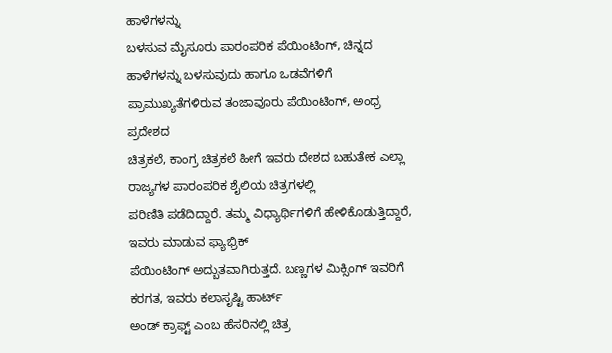ಹಾಳೆಗಳನ್ನು
ಬಳಸುವ ಮೈಸೂರು ಪಾರಂಪರಿಕ ಪೆಯಿಂಟಿಂಗ್, ಚಿನ್ನದ ಹಾಳೆಗಳನ್ನು ಬಳಸುವುದು ಹಾಗೂ ಒಡವೆಗಳಿಗೆ  ಪ್ರಾಮುಖ್ಯತೆಗಳಿರುವ ತಂಜಾವೂರು ಪೆಯಿಂಟಿಂಗ್, ಅಂಧ್ರ ಪ್ರದೇಶದ
ಚಿತ್ರಕಲೆ, ಕಾಂಗ್ರ ಚಿತ್ರಕಲೆ ಹೀಗೆ ಇವರು ದೇಶದ ಬಹುತೇಕ ಎಲ್ಲಾ ರಾಜ್ಯಗಳ ಪಾರಂಪರಿಕ ಶೈಲಿಯ ಚಿತ್ರಗಳಲ್ಲಿ
ಪರಿಣಿತಿ ಪಡೆದಿದ್ದಾರೆ. ತಮ್ಮ ವಿಧ್ಯಾರ್ಥಿಗಳಿಗೆ ಹೇಳಿಕೊಡುತ್ತಿದ್ದಾರೆ, ಇವರು ಮಾಡುವ ಫ್ಯಾಭ್ರಿಕ್
ಪೆಯಿಂಟಿಂಗ್ ಅದ್ಬುತವಾಗಿರುತ್ತದೆ. ಬಣ್ಣಗಳ ಮಿಕ್ಸಿಂಗ್ ಇವರಿಗೆ ಕರಗತ, ಇವರು ಕಲಾಸೃಷ್ಟಿ ಹಾರ್ಟ್
ಅಂಡ್ ಕ್ರಾಫ್ಟ್ ಎಂಬ ಹೆಸರಿನಲ್ಲಿ ಚಿತ್ರ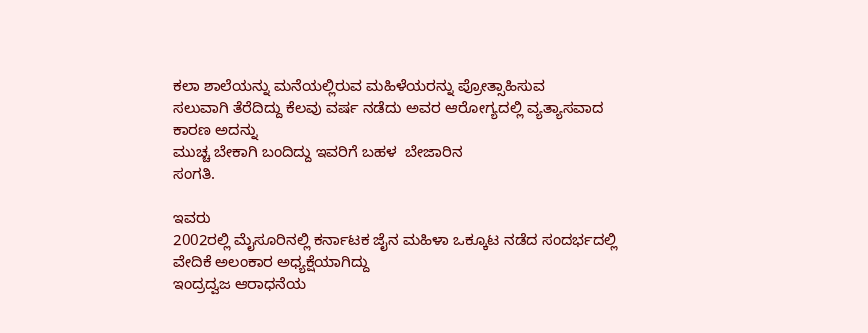ಕಲಾ ಶಾಲೆಯನ್ನು ಮನೆಯಲ್ಲಿರುವ ಮಹಿಳೆಯರನ್ನು ಪ್ರೋತ್ಸಾಹಿಸುವ
ಸಲುವಾಗಿ ತೆರೆದಿದ್ದು ಕೆಲವು ವರ್ಷ ನಡೆದು ಅವರ ಆರೋಗ್ಯದಲ್ಲಿ ವ್ಯತ್ಯಾಸವಾದ
ಕಾರಣ ಅದನ್ನು
ಮುಚ್ಚ ಬೇಕಾಗಿ ಬಂದಿದ್ದು ಇವರಿಗೆ ಬಹಳ  ಬೇಜಾರಿನ
ಸಂಗತಿ.

ಇವರು
2002ರಲ್ಲಿ ಮೈಸೂರಿನಲ್ಲಿ ಕರ್ನಾಟಕ ಜೈನ ಮಹಿಳಾ ಒಕ್ಕೂಟ ನಡೆದ ಸಂದರ್ಭದಲ್ಲಿ ವೇದಿಕೆ ಅಲಂಕಾರ ಅಧ್ಯಕ್ಷೆಯಾಗಿದ್ದು
ಇಂದ್ರದ್ವಜ ಆರಾಧನೆಯ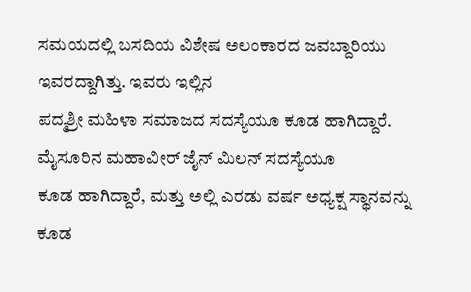ಸಮಯದಲ್ಲಿ ಬಸದಿಯ ವಿಶೇಷ ಅಲಂಕಾರದ ಜವಬ್ದಾರಿಯು ಇವರದ್ದಾಗಿತ್ತು. ಇವರು ಇಲ್ಲಿನ
ಪದ್ಮಶ್ರೀ ಮಹಿಳಾ ಸಮಾಜದ ಸದಸ್ಯೆಯೂ ಕೂಡ ಹಾಗಿದ್ದಾರೆ. ಮೈಸೂರಿನ ಮಹಾವೀರ್ ಜೈನ್ ಮಿಲನ್ ಸದಸ್ಯೆಯೂ
ಕೂಡ ಹಾಗಿದ್ದಾರೆ, ಮತ್ತು ಅಲ್ಲಿ ಎರಡು ವರ್ಷ ಅಧ್ಯಕ್ಷ ಸ್ಥಾನವನ್ನು ಕೂಡ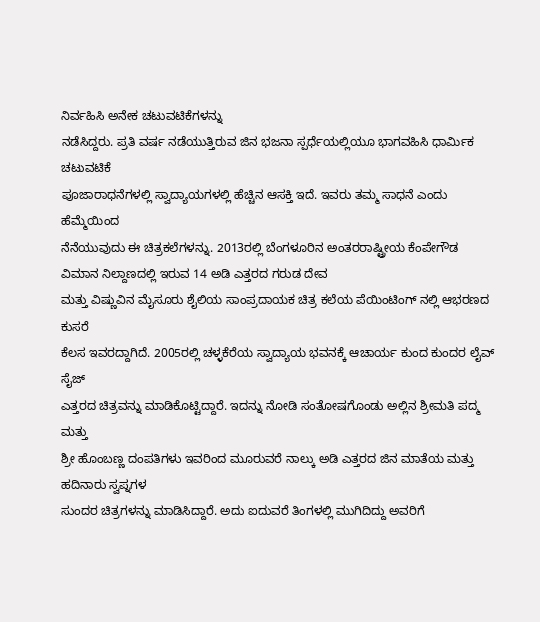ನಿರ್ವಹಿಸಿ ಅನೇಕ ಚಟುವಟಿಕೆಗಳನ್ನು
ನಡೆಸಿದ್ದರು. ಪ್ರತಿ ವರ್ಷ ನಡೆಯುತ್ತಿರುವ ಜಿನ ಭಜನಾ ಸ್ಪರ್ಧೆಯಲ್ಲಿಯೂ ಭಾಗವಹಿಸಿ ಧಾರ್ಮಿಕ ಚಟುವಟಿಕೆ
ಪೂಜಾರಾಧನೆಗಳಲ್ಲಿ ಸ್ವಾದ್ಯಾಯಗಳಲ್ಲಿ ಹೆಚ್ಚಿನ ಆಸಕ್ತಿ ಇದೆ. ಇವರು ತಮ್ಮ ಸಾಧನೆ ಎಂದು ಹೆಮ್ಮೆಯಿಂದ
ನೆನೆಯುವುದು ಈ ಚಿತ್ರಕಲೆಗಳನ್ನು. 2013ರಲ್ಲಿ ಬೆಂಗಳೂರಿನ ಅಂತರರಾಷ್ಟ್ರೀಯ ಕೆಂಪೇಗೌಡ  ವಿಮಾನ ನಿಲ್ದಾಣದಲ್ಲಿ ಇರುವ 14 ಅಡಿ ಎತ್ತರದ ಗರುಡ ದೇವ
ಮತ್ತು ವಿಷ್ಣುವಿನ ಮೈಸೂರು ಶೈಲಿಯ ಸಾಂಪ್ರದಾಯಕ ಚಿತ್ರ ಕಲೆಯ ಪೆಯಿಂಟಿಂಗ್ ನಲ್ಲಿ ಆಭರಣದ ಕುಸರೆ
ಕೆಲಸ ಇವರದ್ದಾಗಿದೆ. 2005ರಲ್ಲಿ ಚಳ್ಳಕೆರೆಯ ಸ್ವಾದ್ಯಾಯ ಭವನಕ್ಕೆ ಆಚಾರ್ಯ ಕುಂದ ಕುಂದರ ಲೈವ್ ಸೈಜ್
ಎತ್ತರದ ಚಿತ್ರವನ್ನು ಮಾಡಿಕೊಟ್ಟಿದ್ದಾರೆ. ಇದನ್ನು ನೋಡಿ ಸಂತೋಷಗೊಂಡು ಅಲ್ಲಿನ ಶ್ರೀಮತಿ ಪದ್ಮ ಮತ್ತು
ಶ್ರೀ ಹೊಂಬಣ್ಣ ದಂಪತಿಗಳು ಇವರಿಂದ ಮೂರುವರೆ ನಾಲ್ಕು ಅಡಿ ಎತ್ತರದ ಜಿನ ಮಾತೆಯ ಮತ್ತು ಹದಿನಾರು ಸ್ವಪ್ನಗಳ
ಸುಂದರ ಚಿತ್ರಗಳನ್ನು ಮಾಡಿಸಿದ್ದಾರೆ. ಅದು ಐದುವರೆ ತಿಂಗಳಲ್ಲಿ ಮುಗಿದಿದ್ದು ಅವರಿಗೆ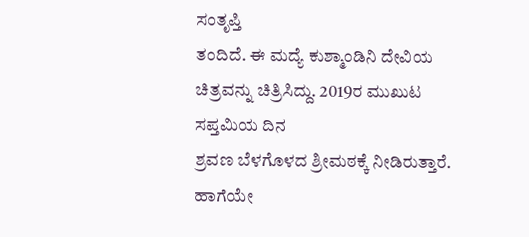ಸಂತೃಪ್ತಿ
ತಂದಿದೆ. ಈ ಮದ್ಯೆ ಕುಶ್ಮಾಂಡಿನಿ ದೇವಿಯ ಚಿತ್ರವನ್ನು ಚಿತ್ರಿಸಿದ್ದು. 2019ರ ಮುಖುಟ ಸಪ್ತಮಿಯ ದಿನ
ಶ್ರವಣ ಬೆಳಗೊಳದ ಶ್ರೀಮಠಕ್ಕೆ ನೀಡಿರುತ್ತಾರೆ. ಹಾಗೆಯೇ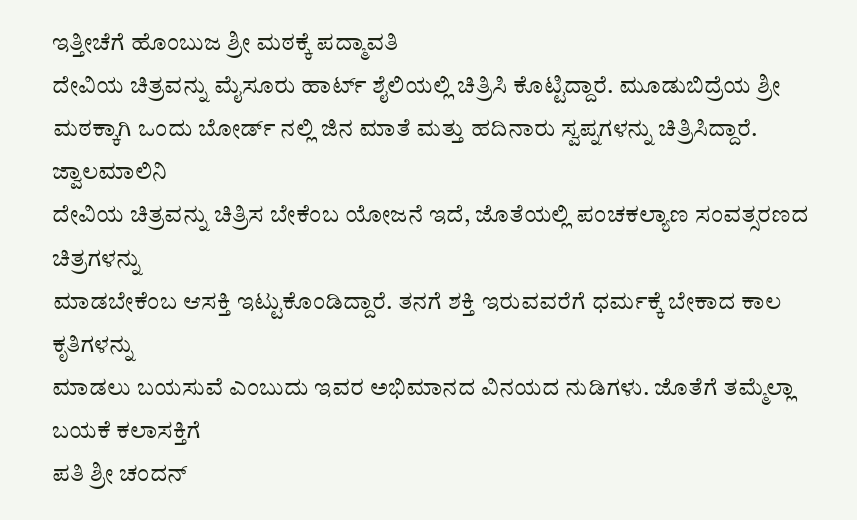ಇತ್ತೀಚೆಗೆ ಹೊಂಬುಜ ಶ್ರೀ ಮಠಕ್ಕೆ ಪದ್ಮಾವತಿ
ದೇವಿಯ ಚಿತ್ರವನ್ನು ಮೈಸೂರು ಹಾರ್ಟ್ ಶೈಲಿಯಲ್ಲಿ ಚಿತ್ರಿಸಿ ಕೊಟ್ಟಿದ್ದಾರೆ. ಮೂಡುಬಿದ್ರೆಯ ಶ್ರೀ
ಮಠಕ್ಕಾಗಿ ಒಂದು ಬೋರ್ಡ್ ನಲ್ಲಿ ಜಿನ ಮಾತೆ ಮತ್ತು ಹದಿನಾರು ಸ್ವಪ್ನಗಳನ್ನು ಚಿತ್ರಿಸಿದ್ದಾರೆ. ಜ್ವಾಲಮಾಲಿನಿ
ದೇವಿಯ ಚಿತ್ರವನ್ನು ಚಿತ್ರಿಸ ಬೇಕೆಂಬ ಯೋಜನೆ ಇದೆ, ಜೊತೆಯಲ್ಲಿ ಪಂಚಕಲ್ಯಾಣ ಸಂವತ್ಸರಣದ ಚಿತ್ರಗಳನ್ನು
ಮಾಡಬೇಕೆಂಬ ಆಸಕ್ತಿ ಇಟ್ಟುಕೊಂಡಿದ್ದಾರೆ. ತನಗೆ ಶಕ್ತಿ ಇರುವವರೆಗೆ ಧರ್ಮಕ್ಕೆ ಬೇಕಾದ ಕಾಲ ಕೃತಿಗಳನ್ನು
ಮಾಡಲು ಬಯಸುವೆ ಎಂಬುದು ಇವರ ಅಭಿಮಾನದ ವಿನಯದ ನುಡಿಗಳು. ಜೊತೆಗೆ ತಮ್ಮೆಲ್ಲಾ ಬಯಕೆ ಕಲಾಸಕ್ತಿಗೆ
ಪತಿ ಶ್ರೀ ಚಂದನ್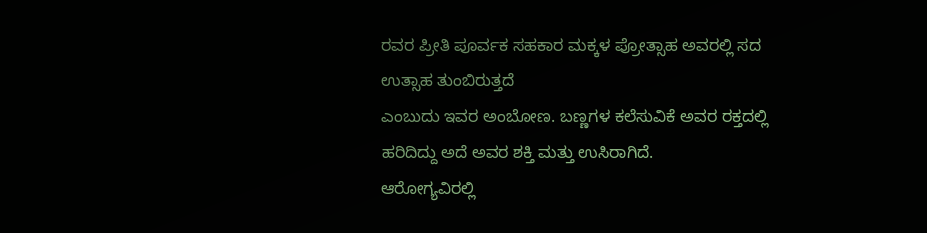ರವರ ಪ್ರೀತಿ ಪೂರ್ವಕ ಸಹಕಾರ ಮಕ್ಕಳ ಪ್ರೋತ್ಸಾಹ ಅವರಲ್ಲಿ ಸದ ಉತ್ಸಾಹ ತುಂಬಿರುತ್ತದೆ
ಎಂಬುದು ಇವರ ಅಂಬೋಣ. ಬಣ್ಣಗಳ ಕಲೆಸುವಿಕೆ ಅವರ ರಕ್ತದಲ್ಲಿ ಹರಿದಿದ್ದು ಅದೆ ಅವರ ಶಕ್ತಿ ಮತ್ತು ಉಸಿರಾಗಿದೆ.
ಆರೋಗ್ಯವಿರಲ್ಲಿ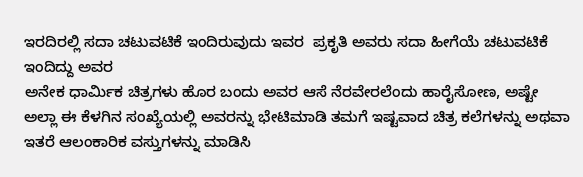ಇರದಿರಲ್ಲಿ ಸದಾ ಚಟುವಟಿಕೆ ಇಂದಿರುವುದು ಇವರ  ಪ್ರಕೃತಿ ಅವರು ಸದಾ ಹೀಗೆಯೆ ಚಟುವಟಿಕೆ ಇಂದಿದ್ದು ಅವರ
ಅನೇಕ ಧಾರ್ಮಿಕ ಚಿತ್ರಗಳು ಹೊರ ಬಂದು ಅವರ ಆಸೆ ನೆರವೇರಲೆಂದು ಹಾರೈಸೋಣ, ಅಷ್ಟೇ
ಅಲ್ಲಾ ಈ ಕೆಳಗಿನ ಸಂಖ್ಯೆಯಲ್ಲಿ ಅವರನ್ನು ಭೇಟಿಮಾಡಿ ತಮಗೆ ಇಷ್ಟವಾದ ಚಿತ್ರ ಕಲೆಗಳನ್ನು ಅಥವಾ ಇತರೆ ಆಲಂಕಾರಿಕ ವಸ್ತುಗಳನ್ನು ಮಾಡಿಸಿ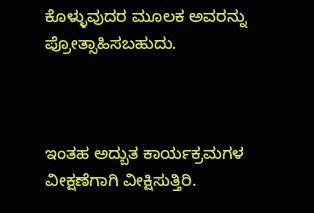ಕೊಳ್ಳುವುದರ ಮೂಲಕ ಅವರನ್ನು ಪ್ರೋತ್ಸಾಹಿಸಬಹುದು.



ಇಂತಹ ಅದ್ಬುತ ಕಾರ್ಯಕ್ರಮಗಳ  ವೀಕ್ಷಣೆಗಾಗಿ ವೀಕ್ಷಿಸುತ್ತಿರಿ.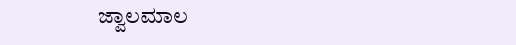ಜ್ವಾಲಮಾಲ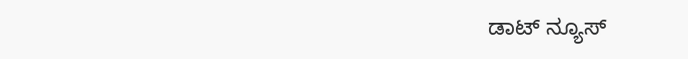ಡಾಟ್ ನ್ಯೂಸ್